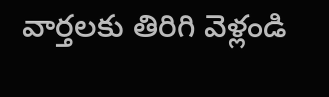వార్తలకు తిరిగి వెళ్లండి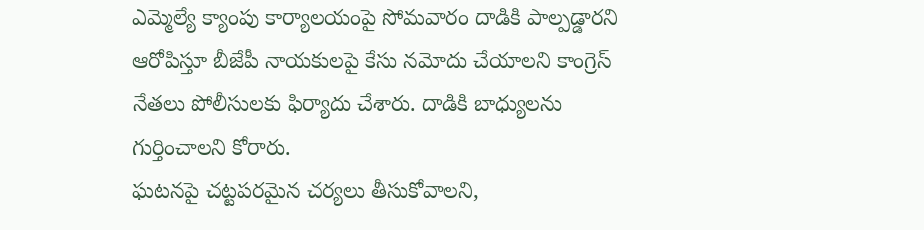ఎమ్మెల్యే క్యాంపు కార్యాలయంపై సోమవారం దాడికి పాల్పడ్డారని ఆరోపిస్తూ బీజేపీ నాయకులపై కేసు నమోదు చేయాలని కాంగ్రెస్ నేతలు పోలీసులకు ఫిర్యాదు చేశారు. దాడికి బాధ్యులను గుర్తించాలని కోరారు.
ఘటనపై చట్టపరమైన చర్యలు తీసుకోవాలని,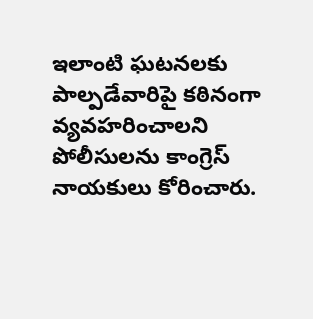ఇలాంటి ఘటనలకు పాల్పడేవారిపై కఠినంగా వ్యవహరించాలని పోలీసులను కాంగ్రెస్ నాయకులు కోరించారు.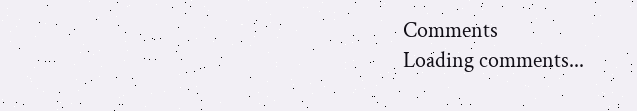Comments
Loading comments...